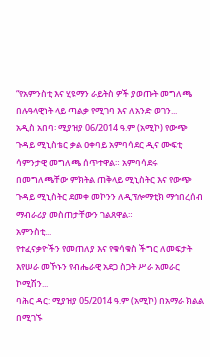“የአምንስቲ እና ሂዩማን ራይትስ ዎች ያወጡት መግለጫ በሉዓላዊነት ላይ ጣልቃ የሚገባ እና ለአንድ ወገን...
አዲስ አበባ፡ ሚያዝያ 06/2014 ዓ.ም (አሚኮ) የውጭ ጉዳይ ሚኒስቴር ቃል ዐቀባይ አምባሳደር ዲና ሙፍቲ ሳምንታዊ መግለጫ ሰጥተዋል። አምባሳደሩ በመግለጫቸው ምክትል ጠቅላይ ሚኒስትር እና የውጭ ጉዳይ ሚኒስትር ደመቀ መኮንን ለዲፕሎማቲክ ማኅበረሰብ ማብራሪያ መስጠታቸውን ገልጸዋል።
አምንስቲ...
የተፈናቃዮችን የመጠለያ እና የቁሳቁስ ችግር ለመፍታት እየሠራ መኾኑን የብሔራዊ አደጋ ስጋት ሥራ አመራር ኮሚሽን...
ባሕር ዳር: ሚያዝያ 05/2014 ዓ.ም (አሚኮ) በአማራ ክልል በሚገኙ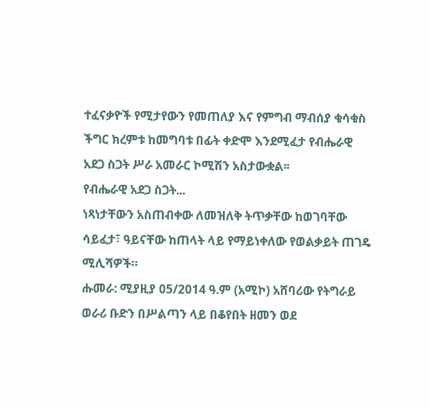ተፈናቃዮች የሚታየውን የመጠለያ እና የምግብ ማብሰያ ቁሳቁስ ችግር ክረምቱ ከመግባቱ በፊት ቀድሞ እንደሚፈታ የብሔራዊ አደጋ ስጋት ሥራ አመራር ኮሚሽን አስታውቋል፡፡
የብሔራዊ አደጋ ስጋት...
ነጻነታቸውን አስጠብቀው ለመዝለቅ ትጥቃቸው ከወገባቸው ሳይፈታ፣ ዓይናቸው ከጠላት ላይ የማይነቀለው የወልቃይት ጠገዴ ሚሊሻዎች።
ሑመራ: ሚያዚያ 05/2014 ዓ.ም (አሚኮ) አሸባሪው የትግራይ ወራሪ ቡድን በሥልጣን ላይ በቆየበት ዘመን ወደ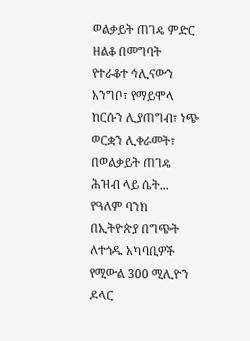ወልቃይት ጠገዴ ምድር ዘልቆ በመግባት የተራቆተ ኅሊናውን አንግቦ፣ የማይሞላ ከርሱን ሊያጠግብ፣ ነጭ ወርቋን ሊቀራመት፣ በወልቃይት ጠገዴ ሕዝብ ላይ ሴት...
የዓለም ባንክ በኢትዮጵያ በግጭት ለተጎዱ አካባቢዎች የሚውል 300 ሚሊዮን ዶላር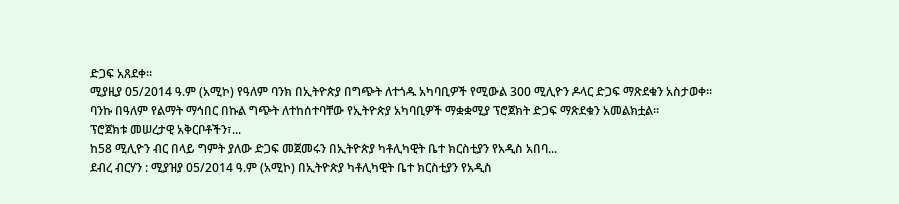ድጋፍ አጸደቀ።
ሚያዚያ 05/2014 ዓ.ም (አሚኮ) የዓለም ባንክ በኢትዮጵያ በግጭት ለተጎዱ አካባቢዎች የሚውል 300 ሚሊዮን ዶላር ድጋፍ ማጽደቁን አስታወቀ።
ባንኩ በዓለም የልማት ማኅበር በኩል ግጭት ለተከሰተባቸው የኢትዮጵያ አካባቢዎች ማቋቋሚያ ፕሮጀክት ድጋፍ ማጽደቁን አመልክቷል።
ፕሮጀክቱ መሠረታዊ አቅርቦቶችን፣...
ከ58 ሚሊዮን ብር በላይ ግምት ያለው ድጋፍ መጀመሩን በኢትዮጵያ ካቶሊካዊት ቤተ ክርስቲያን የአዲስ አበባ...
ደብረ ብርሃን : ሚያዝያ 05/2014 ዓ.ም (አሚኮ) በኢትዮጵያ ካቶሊካዊት ቤተ ክርስቲያን የአዲስ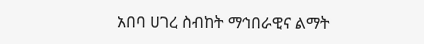አበባ ሀገረ ስብከት ማኅበራዊና ልማት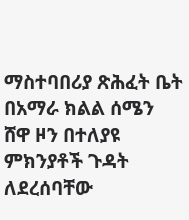ማስተባበሪያ ጽሕፈት ቤት በአማራ ክልል ሰሜን ሸዋ ዞን በተለያዩ ምክንያቶች ጉዳት ለደረሰባቸው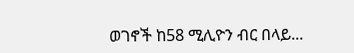ወገኖች ከ58 ሚሊዮን ብር በላይ...